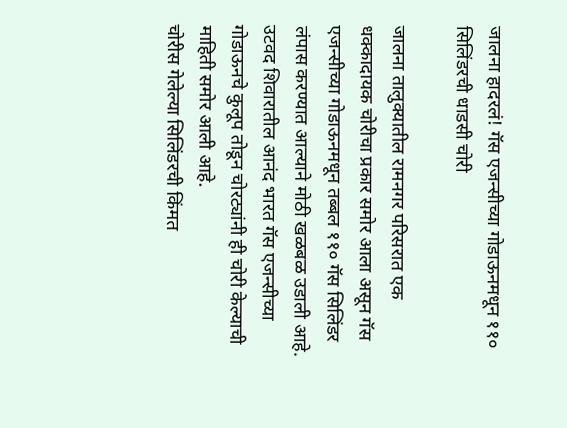जालना हादरलं! गॅस एजन्सीच्या गोडाऊनमधून ११० सिलिंडरची धाडसी चोरी

जालना तालुक्यातील रामनगर परिसरात एक धक्कादायक चोरीचा प्रकार समोर आला असून गॅस एजन्सीच्या गोडाऊनमधून तब्बल ११० गॅस सिलिंडर लंपास करण्यात आल्याने मोठी खळबळ उडाली आहे. उटवद शिवारातील आनंद भारत गॅस एजन्सीच्या गोडाऊनचे कुलूप तोडून चोरट्यांनी ही चोरी केल्याची माहिती समोर आली आहे.
चोरीस गेलेल्या सिलिंडरची किंमत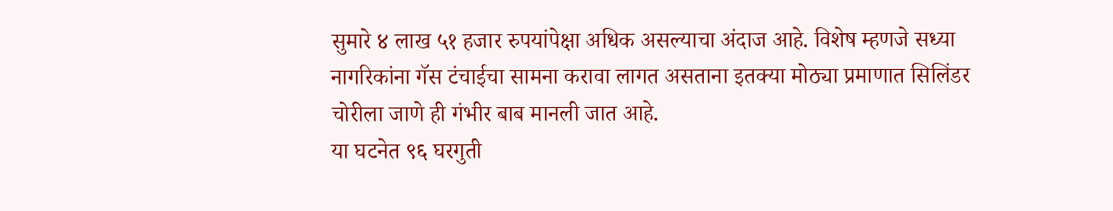सुमारे ४ लाख ५१ हजार रुपयांपेक्षा अधिक असल्याचा अंदाज आहे. विशेष म्हणजे सध्या नागरिकांना गॅस टंचाईचा सामना करावा लागत असताना इतक्या मोठ्या प्रमाणात सिलिंडर चोरीला जाणे ही गंभीर बाब मानली जात आहे.
या घटनेत ९६ घरगुती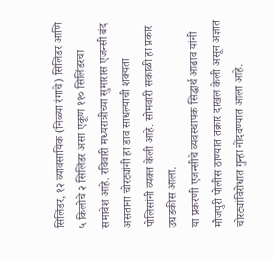सिलिंडर, १२ व्यावसायिक (निळ्या रंगाचे) सिलिंडर आणि ५ किलोचे २ सिलिंडर असा एकूण ११० सिलिंडरचा समावेश आहे. रविवारी मध्यरात्रीच्या सुमारास एजन्सी बंद असताना चोरट्यांनी हा डाव साधल्याची शक्यता पोलिसांनी व्यक्त केली आहे. सोमवारी सकाळी हा प्रकार उघडकीस आला.
या प्रकरणी एजन्सीचे व्यवस्थापक सिद्धार्थ आढाव यांनी मौजपुरी पोलीस ठाण्यात तक्रार दाखल केली असून अज्ञात चोरट्यांविरोधात गुन्हा नोंदवण्यात आला आहे.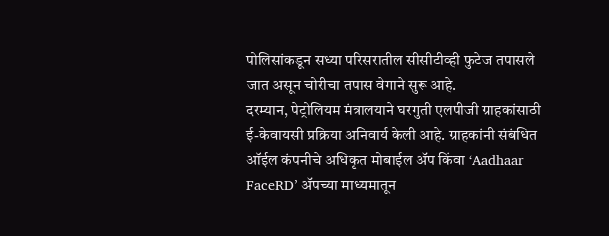पोलिसांकडून सध्या परिसरातील सीसीटीव्ही फुटेज तपासले जात असून चोरीचा तपास वेगाने सुरू आहे.
दरम्यान, पेट्रोलियम मंत्रालयाने घरगुती एलपीजी ग्राहकांसाठी ई-केवायसी प्रक्रिया अनिवार्य केली आहे. ग्राहकांनी संबंधित ऑईल कंपनीचे अधिकृत मोबाईल ॲप किंवा ‘Aadhaar FaceRD’ ॲपच्या माध्यमातून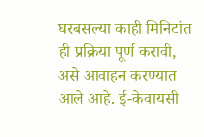घरबसल्या काही मिनिटांत ही प्रक्रिया पूर्ण करावी, असे आवाहन करण्यात आले आहे. ई-केवायसी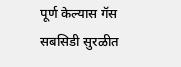पूर्ण केल्यास गॅस सबसिडी सुरळीत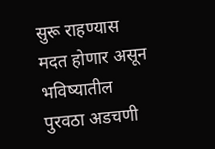सुरू राहण्यास मदत होणार असून भविष्यातील पुरवठा अडचणी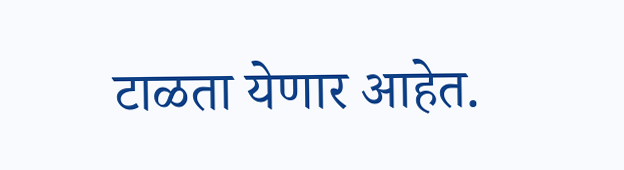टाळता येणार आहेत.